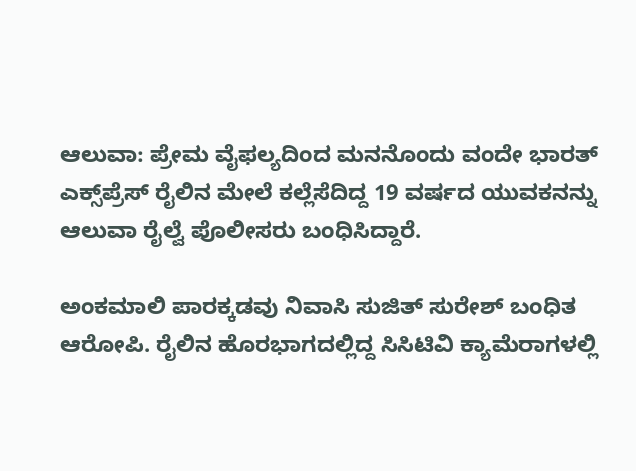ಆಲುವಾ: ಪ್ರೇಮ ವೈಫಲ್ಯದಿಂದ ಮನನೊಂದು ವಂದೇ ಭಾರತ್ ಎಕ್ಸ್‌ಪ್ರೆಸ್ ರೈಲಿನ ಮೇಲೆ ಕಲ್ಲೆಸೆದಿದ್ದ 19 ವರ್ಷದ ಯುವಕನನ್ನು ಆಲುವಾ ರೈಲ್ವೆ ಪೊಲೀಸರು ಬಂಧಿಸಿದ್ದಾರೆ.

ಅಂಕಮಾಲಿ ಪಾರಕ್ಕಡವು ನಿವಾಸಿ ಸುಜಿತ್ ಸುರೇಶ್ ಬಂಧಿತ ಆರೋಪಿ. ರೈಲಿನ ಹೊರಭಾಗದಲ್ಲಿದ್ದ ಸಿಸಿಟಿವಿ ಕ್ಯಾಮೆರಾಗಳಲ್ಲಿ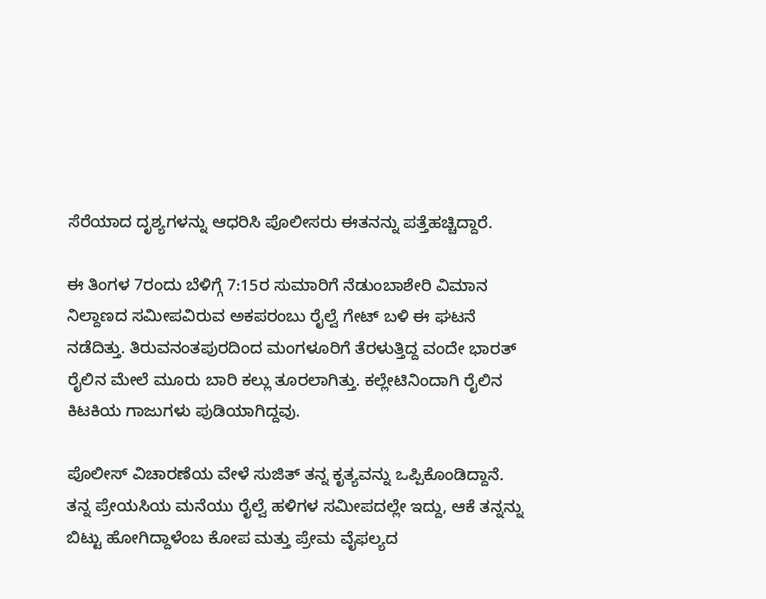ಸೆರೆಯಾದ ದೃಶ್ಯಗಳನ್ನು ಆಧರಿಸಿ ಪೊಲೀಸರು ಈತನನ್ನು ಪತ್ತೆಹಚ್ಚಿದ್ದಾರೆ.

ಈ ತಿಂಗಳ 7ರಂದು ಬೆಳಿಗ್ಗೆ 7:15ರ ಸುಮಾರಿಗೆ ನೆಡುಂಬಾಶೇರಿ ವಿಮಾನ ನಿಲ್ದಾಣದ ಸಮೀಪವಿರುವ ಅಕಪರಂಬು ರೈಲ್ವೆ ಗೇಟ್ ಬಳಿ ಈ ಘಟನೆ ನಡೆದಿತ್ತು. ತಿರುವನಂತಪುರದಿಂದ ಮಂಗಳೂರಿಗೆ ತೆರಳುತ್ತಿದ್ದ ವಂದೇ ಭಾರತ್ ರೈಲಿನ ಮೇಲೆ ಮೂರು ಬಾರಿ ಕಲ್ಲು ತೂರಲಾಗಿತ್ತು. ಕಲ್ಲೇಟಿನಿಂದಾಗಿ ರೈಲಿನ ಕಿಟಕಿಯ ಗಾಜುಗಳು ಪುಡಿಯಾಗಿದ್ದವು.

ಪೊಲೀಸ್ ವಿಚಾರಣೆಯ ವೇಳೆ ಸುಜಿತ್ ತನ್ನ ಕೃತ್ಯವನ್ನು ಒಪ್ಪಿಕೊಂಡಿದ್ದಾನೆ. ತನ್ನ ಪ್ರೇಯಸಿಯ ಮನೆಯು ರೈಲ್ವೆ ಹಳಿಗಳ ಸಮೀಪದಲ್ಲೇ ಇದ್ದು, ಆಕೆ ತನ್ನನ್ನು ಬಿಟ್ಟು ಹೋಗಿದ್ದಾಳೆಂಬ ಕೋಪ ಮತ್ತು ಪ್ರೇಮ ವೈಫಲ್ಯದ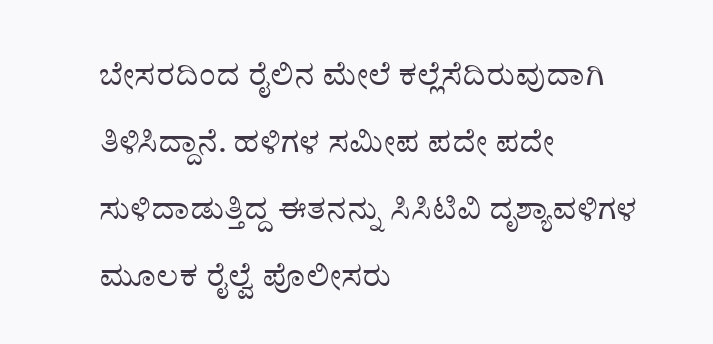ಬೇಸರದಿಂದ ರೈಲಿನ ಮೇಲೆ ಕಲ್ಲೆಸೆದಿರುವುದಾಗಿ ತಿಳಿಸಿದ್ದಾನೆ. ಹಳಿಗಳ ಸಮೀಪ ಪದೇ ಪದೇ ಸುಳಿದಾಡುತ್ತಿದ್ದ ಈತನನ್ನು ಸಿಸಿಟಿವಿ ದೃಶ್ಯಾವಳಿಗಳ ಮೂಲಕ ರೈಲ್ವೆ ಪೊಲೀಸರು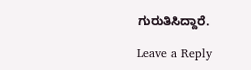ಗುರುತಿಸಿದ್ದಾರೆ.

Leave a Reply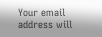Your email address will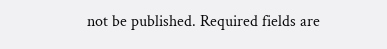not be published. Required fields are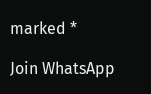marked *

Join WhatsApp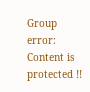Group
error: Content is protected !!